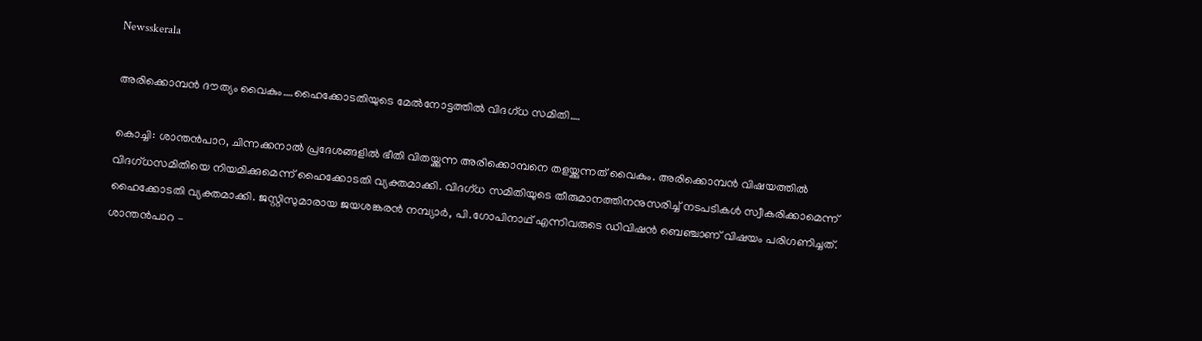Newsskerala

അരിക്കൊമ്പൻ ദൗത്യം വൈകും….ഹൈക്കോടതിയുടെ മേല്‍നോട്ടത്തില്‍ വിദഗ്ധ സമിതി….

കൊച്ചി: ശാന്തന്‍പാറ, ചിന്നക്കനാല്‍ പ്രദേശങ്ങളില്‍ ഭീതി വിതയ്ക്കുന്ന അരിക്കൊമ്പനെ തളയ്ക്കുന്നത് വൈകും. അരിക്കൊമ്പന്‍ വിഷയത്തില്‍ വിദഗ്ധസമിതിയെ നിയമിക്കുമെന്ന് ഹൈക്കോടതി വ്യക്തമാക്കി. വിദഗ്ധ സമിതിയുടെ തീരുമാനത്തിനനുസരിച്ച് നടപടികള്‍ സ്വീകരിക്കാമെന്ന് ഹൈക്കോടതി വ്യക്തമാക്കി. ജസ്റ്റിസുമാരായ ജയശങ്കരന്‍ നമ്പ്യാര്‍, പി.ഗോപിനാഥ് എന്നിവരുടെ ഡിവിഷന്‍ ബെഞ്ചാണ് വിഷയം പരിഗണിച്ചത്. ശാന്തന്‍പാറ –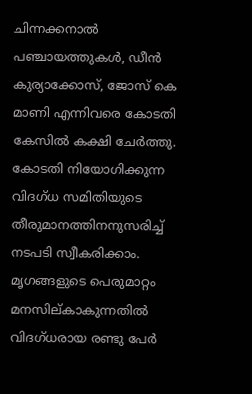ചിന്നക്കനാല്‍ പഞ്ചായത്തുകള്‍, ഡീന്‍ കുര്യാക്കോസ്, ജോസ് കെ മാണി എന്നിവരെ കോടതി കേസില്‍ കക്ഷി ചേര്‍ത്തു. കോടതി നിയോഗിക്കുന്ന വിദഗ്ധ സമിതിയുടെ തീരുമാനത്തിനനുസരിച്ച് നടപടി സ്വീകരിക്കാം. മൃഗങ്ങളുടെ പെരുമാറ്റം മനസില്കാകുന്നതില്‍ വിദഗ്ധരായ രണ്ടു പേര്‍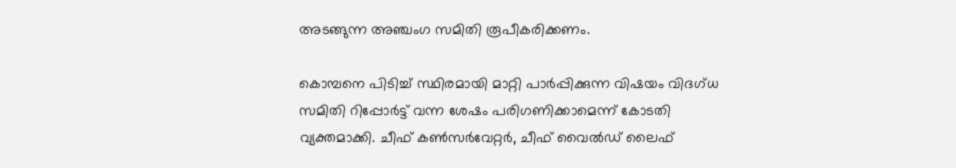അടങ്ങുന്ന അഞ്ചംഗ സമിതി രൂപീകരിക്കണം.

കൊമ്പനെ പിടിച്ച് സ്ഥിരമായി മാറ്റി പാര്‍പ്പിക്കുന്ന വിഷയം വിദഗ്ധ സമിതി റിപ്പോര്‍ട്ട് വന്ന ശേഷം പരിഗണിക്കാമെന്ന് കോടതി വ്യക്തമാക്കി. ചീഫ് കണ്‍സര്‍വേറ്റര്‍, ചീഫ് വൈല്‍ഡ് ലൈഫ്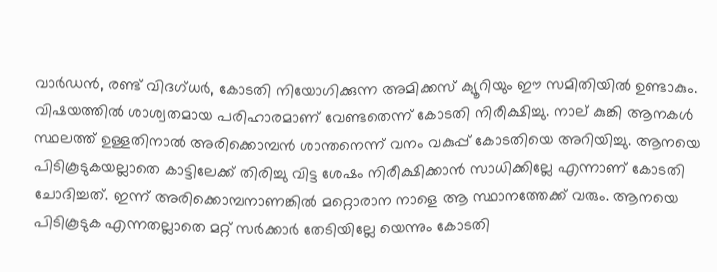വാര്‍ഡന്‍, രണ്ട് വിദഗ്ധര്‍, കോടതി നിയോഗിക്കുന്ന അമിക്കസ് ക്യൂറിയും ഈ സമിതിയില്‍ ഉണ്ടാകും. വിഷയത്തില്‍ ശാശ്വതമായ പരിഹാരമാണ് വേണ്ടതെന്ന് കോടതി നിരീക്ഷിച്ചു. നാല് കുങ്കി ആനകള്‍ സ്ഥലത്ത് ഉള്ളതിനാല്‍ അരിക്കൊമ്പന്‍ ശാന്തനെന്ന് വനം വകുപ്പ് കോടതിയെ അറിയിച്ചു. ആനയെ പിടികൂടുകയല്ലാതെ കാട്ടിലേക്ക് തിരിച്ചു വിട്ട ശേഷം നിരീക്ഷിക്കാന്‍ സാധിക്കില്ലേ എന്നാണ് കോടതി ചോദിച്ചത്. ഇന്ന് അരിക്കൊമ്പനാണങ്കില്‍ മറ്റൊരാന നാളെ ആ സ്ഥാനത്തേക്ക് വരും. ആനയെ പിടികൂടുക എന്നതല്ലാതെ മറ്റ് സര്‍ക്കാര്‍ തേടിയില്ലേ യെന്നും കോടതി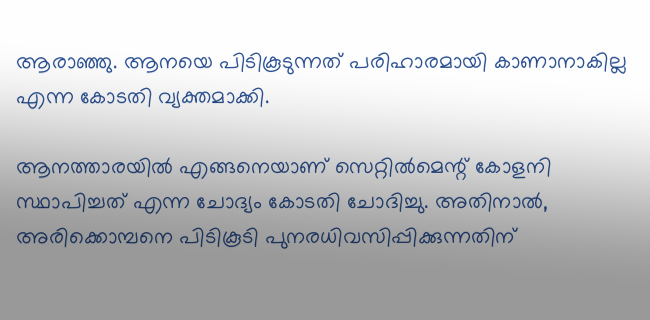ആരാഞ്ഞു. ആനയെ പിടികൂടുന്നത് പരിഹാരമായി കാണാനാകില്ല എന്ന കോടതി വ്യക്തമാക്കി.

ആനത്താരയില്‍ എങ്ങനെയാണ് സെറ്റില്‍മെന്റ് കോളനി സ്ഥാപിച്ചത് എന്ന ചോദ്യം കോടതി ചോദിച്ചു. അതിനാല്‍, അരിക്കൊമ്പനെ പിടികൂടി പുനരധിവസിപ്പിക്കുന്നതിന്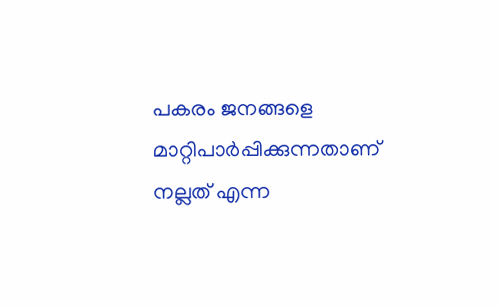പകരം ജനങ്ങളെ മാറ്റിപാര്‍പ്പിക്കുന്നതാണ് നല്ലത് എന്ന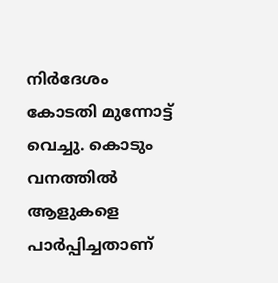നിര്‍ദേശം കോടതി മുന്നോട്ട് വെച്ചു. കൊടും വനത്തില്‍ ആളുകളെ പാര്‍പ്പിച്ചതാണ്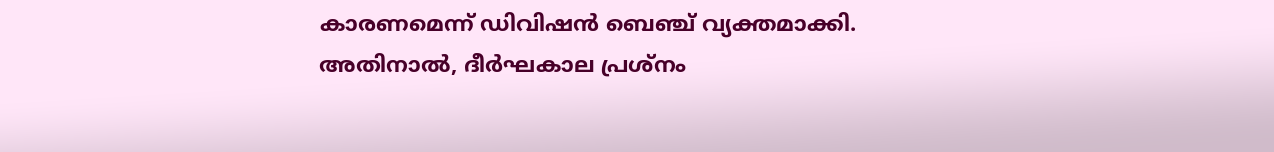കാരണമെന്ന് ഡിവിഷന്‍ ബെഞ്ച് വ്യക്തമാക്കി. അതിനാല്‍, ദീര്‍ഘകാല പ്രശ്‌നം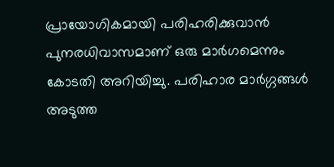പ്രായോഗികമായി പരിഹരിക്കുവാന്‍ പുനരധിവാസമാണ് ഒരു മാര്‍ഗമെന്നും കോടതി അറിയിച്ചു. പരിഹാര മാര്‍ഗ്ഗങ്ങള്‍ അടുത്ത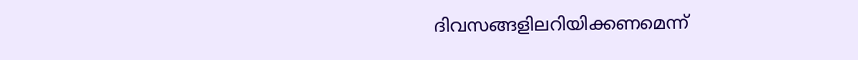ദിവസങ്ങളിലറിയിക്കണമെന്ന്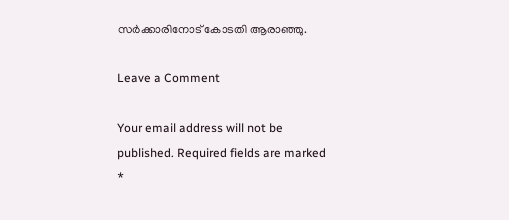സര്‍ക്കാരിനോട് കോടതി ആരാഞ്ഞു.

Leave a Comment

Your email address will not be published. Required fields are marked *